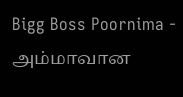Bigg Boss Poornima - அம்மாவான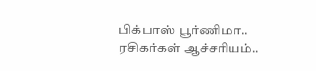பிக்பாஸ் பூர்ணிமா.. ரசிகர்கள் ஆச்சரியம்..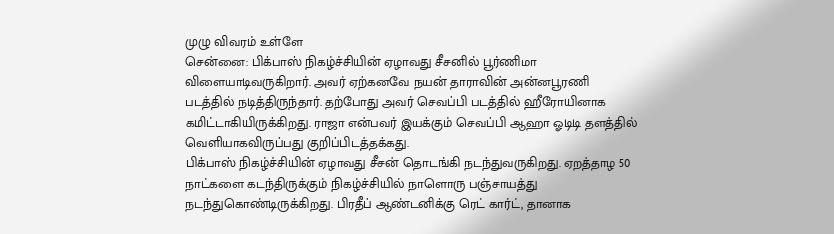முழு விவரம் உள்ளே
சென்னை: பிக்பாஸ் நிகழ்ச்சியின் ஏழாவது சீசனில் பூர்ணிமா விளையாடிவருகிறார். அவர் ஏற்கனவே நயன் தாராவின் அன்னபூரணி படத்தில் நடித்திருந்தார். தற்போது அவர் செவப்பி படத்தில் ஹீரோயினாக கமிட்டாகியிருக்கிறது. ராஜா என்பவர் இயக்கும் செவப்பி ஆஹா ஓடிடி தளத்தில் வெளியாகவிருப்பது குறிப்பிடத்தக்கது.
பிக்பாஸ் நிகழ்ச்சியின் ஏழாவது சீசன் தொடங்கி நடந்துவருகிறது. ஏறத்தாழ 50 நாட்களை கடந்திருக்கும் நிகழ்ச்சியில் நாளொரு பஞ்சாயத்து நடந்துகொண்டிருக்கிறது. பிரதீப் ஆண்டனிக்கு ரெட் கார்ட், தானாக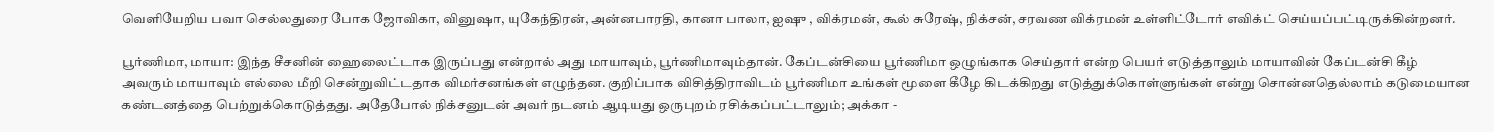வெளியேறிய பவா செல்லதுரை போக ஜோவிகா, வினுஷா, யுகேந்திரன், அன்னபாரதி, கானா பாலா, ஐஷு , விக்ரமன், கூல் சுரேஷ், நிக்சன், சரவண விக்ரமன் உள்ளிட்டோர் எவிக்ட் செய்யப்பட்டிருக்கின்றனர்.

பூர்ணிமா, மாயா: இந்த சீசனின் ஹைலைட்டாக இருப்பது என்றால் அது மாயாவும், பூர்ணிமாவும்தான். கேப்டன்சியை பூர்ணிமா ஒழுங்காக செய்தார் என்ற பெயர் எடுத்தாலும் மாயாவின் கேப்டன்சி கீழ் அவரும் மாயாவும் எல்லை மீறி சென்றுவிட்டதாக விமர்சனங்கள் எழுந்தன. குறிப்பாக விசித்திராவிடம் பூர்ணிமா உங்கள் மூளை கீழே கிடக்கிறது எடுத்துக்கொள்ளுங்கள் என்று சொன்னதெல்லாம் கடுமையான கண்டனத்தை பெற்றுக்கொடுத்தது. அதேபோல் நிக்சனுடன் அவர் நடனம் ஆடியது ஒருபுறம் ரசிக்கப்பட்டாலும்; அக்கா -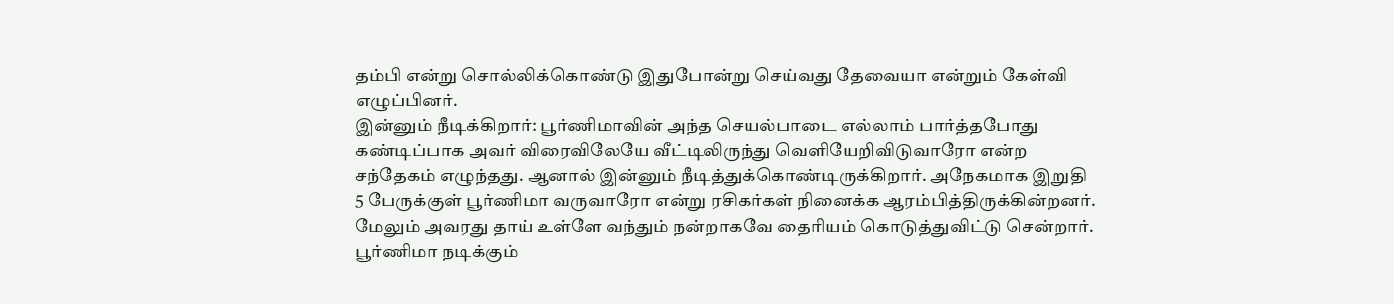தம்பி என்று சொல்லிக்கொண்டு இதுபோன்று செய்வது தேவையா என்றும் கேள்வி எழுப்பினர்.
இன்னும் நீடிக்கிறார்: பூர்ணிமாவின் அந்த செயல்பாடை எல்லாம் பார்த்தபோது கண்டிப்பாக அவர் விரைவிலேயே வீட்டிலிருந்து வெளியேறிவிடுவாரோ என்ற சந்தேகம் எழுந்தது. ஆனால் இன்னும் நீடித்துக்கொண்டிருக்கிறார். அநேகமாக இறுதி 5 பேருக்குள் பூர்ணிமா வருவாரோ என்று ரசிகர்கள் நினைக்க ஆரம்பித்திருக்கின்றனர். மேலும் அவரது தாய் உள்ளே வந்தும் நன்றாகவே தைரியம் கொடுத்துவிட்டு சென்றார்.
பூர்ணிமா நடிக்கும்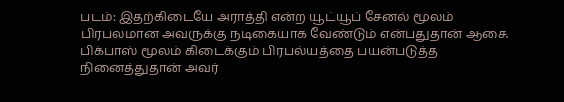படம்: இதற்கிடையே அராத்தி என்ற யூட்யூப் சேனல் மூலம் பிரபலமான அவருக்கு நடிகையாக வேண்டும் என்பதுதான் ஆசை. பிக்பாஸ் மூலம் கிடைக்கும் பிரபல்யத்தை பயன்படுத்த நினைத்துதான் அவர்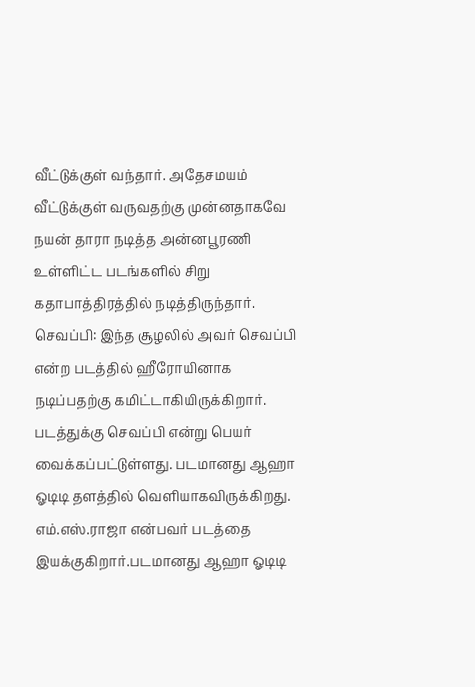வீட்டுக்குள் வந்தார். அதேசமயம் வீட்டுக்குள் வருவதற்கு முன்னதாகவே நயன் தாரா நடித்த அன்னபூரணி உள்ளிட்ட படங்களில் சிறு கதாபாத்திரத்தில் நடித்திருந்தார்.
செவப்பி: இந்த சூழலில் அவர் செவப்பி என்ற படத்தில் ஹீரோயினாக நடிப்பதற்கு கமிட்டாகியிருக்கிறார். படத்துக்கு செவப்பி என்று பெயர் வைக்கப்பட்டுள்ளது. படமானது ஆஹா ஓடிடி தளத்தில் வெளியாகவிருக்கிறது. எம்.எஸ்.ராஜா என்பவர் படத்தை இயக்குகிறார்.படமானது ஆஹா ஓடிடி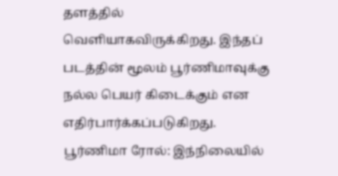தளத்தில் வெளியாகவிருக்கிறது. இந்தப் படத்தின் மூலம் பூர்ணிமாவுக்கு நல்ல பெயர் கிடைக்கும் என எதிர்பார்க்கப்படுகிறது.
பூர்ணிமா ரோல்: இந்நிலையில்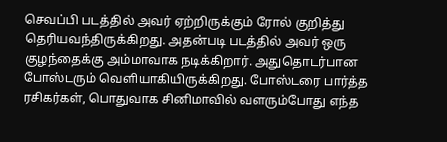செவப்பி படத்தில் அவர் ஏற்றிருக்கும் ரோல் குறித்து தெரியவந்திருக்கிறது. அதன்படி படத்தில் அவர் ஒரு குழந்தைக்கு அம்மாவாக நடிக்கிறார். அதுதொடர்பான போஸ்டரும் வெளியாகியிருக்கிறது. போஸ்டரை பார்த்த ரசிகர்கள், பொதுவாக சினிமாவில் வளரும்போது எந்த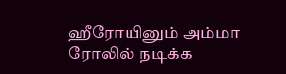ஹீரோயினும் அம்மா ரோலில் நடிக்க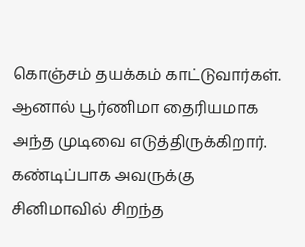கொஞ்சம் தயக்கம் காட்டுவார்கள். ஆனால் பூர்ணிமா தைரியமாக அந்த முடிவை எடுத்திருக்கிறார். கண்டிப்பாக அவருக்கு சினிமாவில் சிறந்த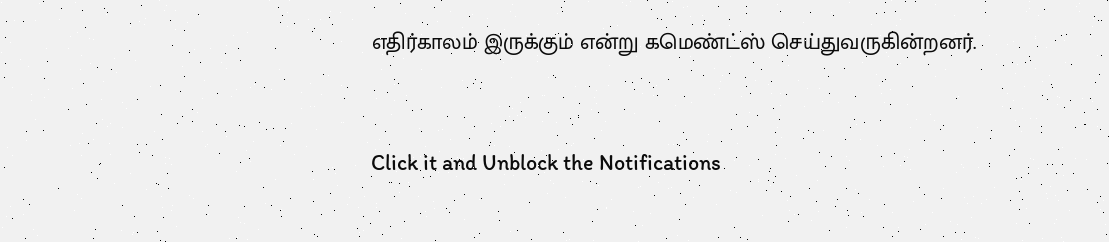எதிர்காலம் இருக்கும் என்று கமெண்ட்ஸ் செய்துவருகின்றனர்.


Click it and Unblock the Notifications